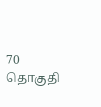70 தொகுதி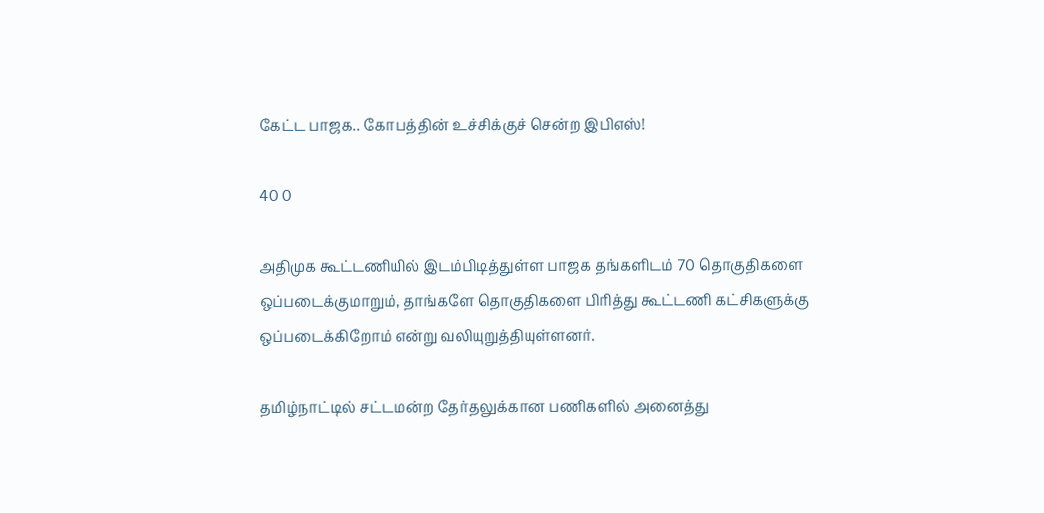கேட்ட பாஜக.. கோபத்தின் உச்சிக்குச் சென்ற இபிஎஸ்!

40 0

அதிமுக கூட்டணியில் இடம்பிடித்துள்ள பாஜக தங்களிடம் 70 தொகுதிகளை ஒப்படைக்குமாறும், தாங்களே தொகுதிகளை பிரித்து கூட்டணி கட்சிகளுக்கு ஒப்படைக்கிறோம் என்று வலியுறுத்தியுள்ளனர்.

தமிழ்நாட்டில் சட்டமன்ற தேர்தலுக்கான பணிகளில் அனைத்து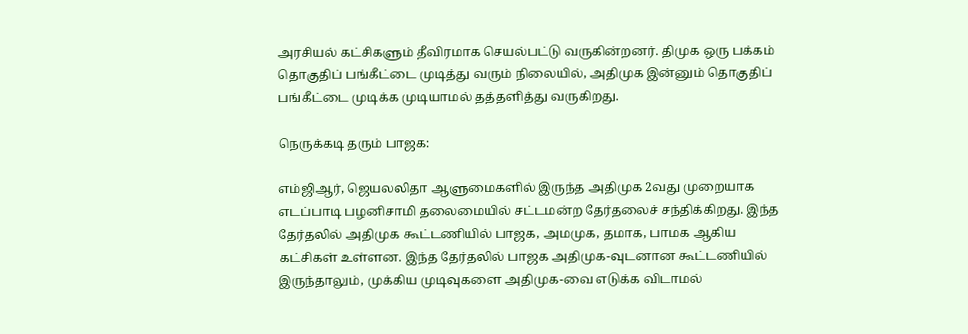அரசியல் கட்சிகளும் தீவிரமாக செயல்பட்டு வருகின்றனர். திமுக ஒரு பக்கம் தொகுதிப் பங்கீட்டை முடித்து வரும் நிலையில், அதிமுக இன்னும் தொகுதிப் பங்கீட்டை முடிக்க முடியாமல் தத்தளித்து வருகிறது.

நெருக்கடி தரும் பாஜக:

எம்ஜிஆர், ஜெயலலிதா ஆளுமைகளில் இருந்த அதிமுக 2வது முறையாக எடப்பாடி பழனிசாமி தலைமையில் சட்டமன்ற தேர்தலைச் சந்திக்கிறது. இந்த தேர்தலில் அதிமுக கூட்டணியில் பாஜக, அமமுக, தமாக, பாமக ஆகிய கட்சிகள் உள்ளன. இந்த தேர்தலில் பாஜக அதிமுக-வுடனான கூட்டணியில் இருந்தாலும், முக்கிய முடிவுகளை அதிமுக-வை எடுக்க விடாமல்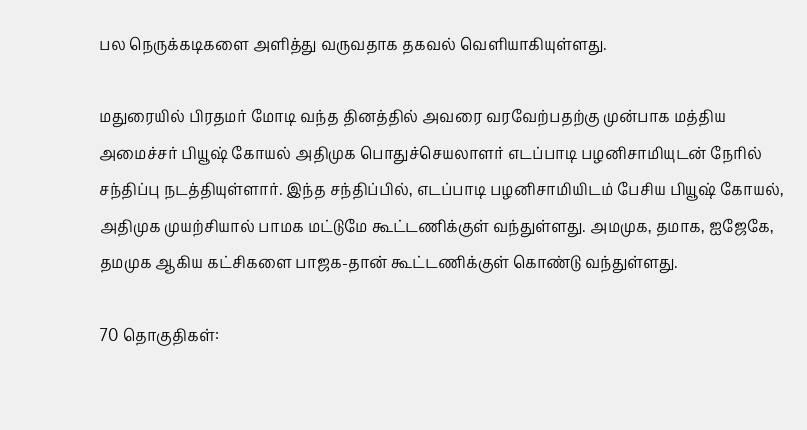பல நெருக்கடிகளை அளித்து வருவதாக தகவல் வெளியாகியுள்ளது.

மதுரையில் பிரதமர் மோடி வந்த தினத்தில் அவரை வரவேற்பதற்கு முன்பாக மத்திய அமைச்சர் பியூஷ் கோயல் அதிமுக பொதுச்செயலாளர் எடப்பாடி பழனிசாமியுடன் நேரில் சந்திப்பு நடத்தியுள்ளார். இந்த சந்திப்பில், எடப்பாடி பழனிசாமியிடம் பேசிய பியூஷ் கோயல், அதிமுக முயற்சியால் பாமக மட்டுமே கூட்டணிக்குள் வந்துள்ளது. அமமுக, தமாக, ஐஜேகே, தமமுக ஆகிய கட்சிகளை பாஜக-தான் கூட்டணிக்குள் கொண்டு வந்துள்ளது.

70 தொகுதிகள்: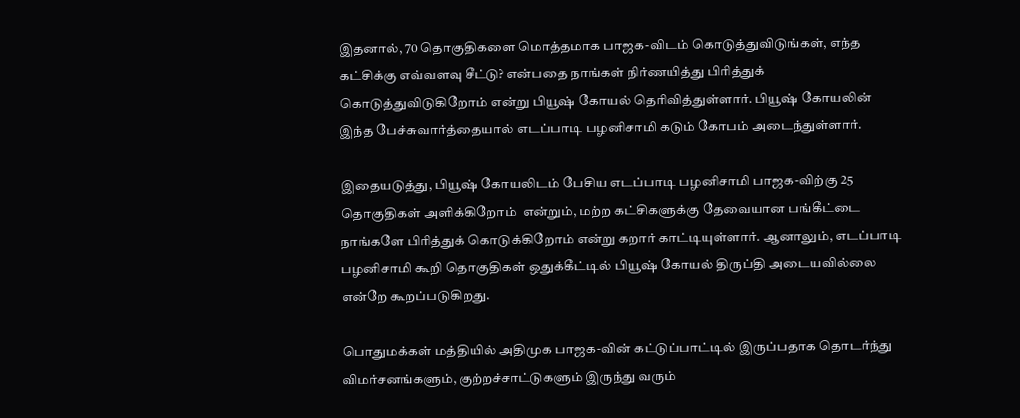இதனால், 70 தொகுதிகளை மொத்தமாக பாஜக-விடம் கொடுத்துவிடுங்கள், எந்த கட்சிக்கு எவ்வளவு சீட்டு? என்பதை நாங்கள் நிர்ணயித்து பிரித்துக் கொடுத்துவிடுகிறோம் என்று பியூஷ் கோயல் தெரிவித்துள்ளார். பியூஷ் கோயலின் இந்த பேச்சுவார்த்தையால் எடப்பாடி பழனிசாமி கடும் கோபம் அடைந்துள்ளார்.

இதையடுத்து, பியூஷ் கோயலிடம் பேசிய எடப்பாடி பழனிசாமி பாஜக-விற்கு 25 தொகுதிகள் அளிக்கிறோம்  என்றும், மற்ற கட்சிகளுக்கு தேவையான பங்கீட்டை நாங்களே பிரித்துக் கொடுக்கிறோம் என்று கறார் காட்டியுள்ளார். ஆனாலும், எடப்பாடி பழனிசாமி கூறி தொகுதிகள் ஒதுக்கீட்டில் பியூஷ் கோயல் திருப்தி அடையவில்லை என்றே கூறப்படுகிறது.

பொதுமக்கள் மத்தியில் அதிமுக பாஜக-வின் கட்டுப்பாட்டில் இருப்பதாக தொடர்ந்து விமர்சனங்களும், குற்றச்சாட்டுகளும் இருந்து வரும்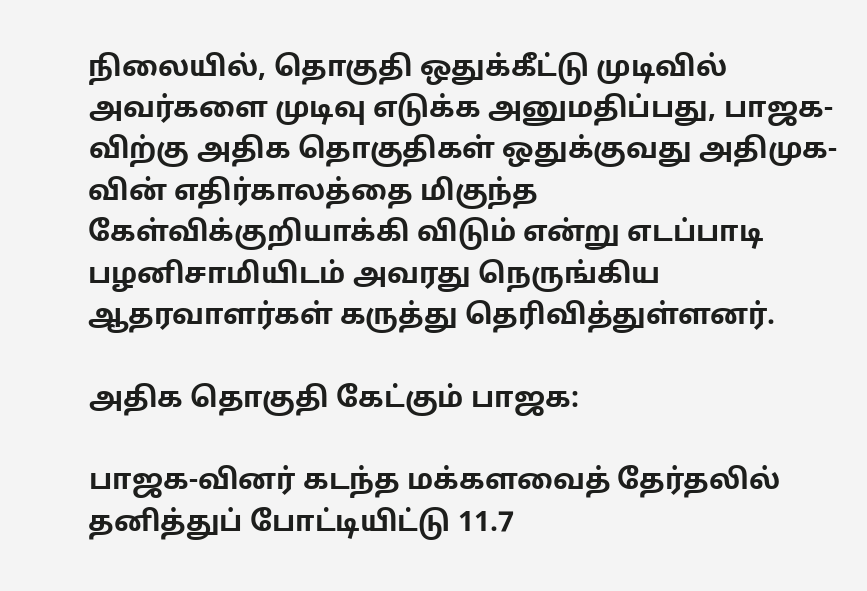நிலையில், தொகுதி ஒதுக்கீட்டு முடிவில் அவர்களை முடிவு எடுக்க அனுமதிப்பது, பாஜக-விற்கு அதிக தொகுதிகள் ஒதுக்குவது அதிமுக-வின் எதிர்காலத்தை மிகுந்த கேள்விக்குறியாக்கி விடும் என்று எடப்பாடி பழனிசாமியிடம் அவரது நெருங்கிய ஆதரவாளர்கள் கருத்து தெரிவித்துள்ளனர்.

அதிக தொகுதி கேட்கும் பாஜக:

பாஜக-வினர் கடந்த மக்களவைத் தேர்தலில் தனித்துப் போட்டியிட்டு 11.7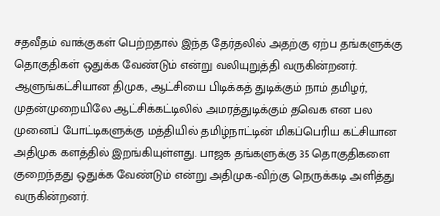சதவீதம் வாக்குகள் பெற்றதால் இந்த தேர்தலில் அதற்கு ஏற்ப தங்களுக்கு தொகுதிகள் ஒதுக்க வேண்டும் என்று வலியுறுத்தி வருகின்றனர். ஆளுங்கட்சியான திமுக, ஆட்சியை பிடிக்கத் துடிக்கும் நாம் தமிழர், முதன்முறையிலே ஆட்சிக்கட்டிலில் அமரத்துடிக்கும் தவெக என பல முனைப் போட்டிகளுக்கு மத்தியில் தமிழ்நாட்டின் மிகப்பெரிய கட்சியான அதிமுக களத்தில் இறங்கியுள்ளது. பாஜக தங்களுக்கு 35 தொகுதிகளை குறைந்தது ஒதுக்க வேண்டும் என்று அதிமுக-விற்கு நெருக்கடி அளித்து வருகின்றனர்.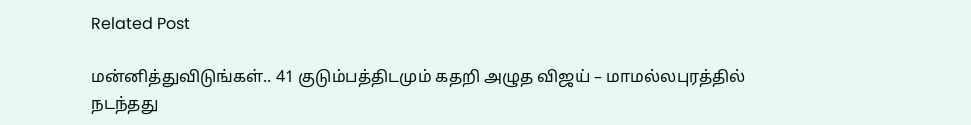Related Post

மன்னித்துவிடுங்கள்.. 41 குடும்பத்திடமும் கதறி அழுத விஜய் – மாமல்லபுரத்தில் நடந்தது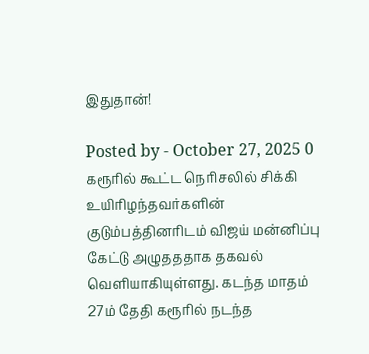இதுதான்!

Posted by - October 27, 2025 0
கரூரில் கூட்ட நெரிசலில் சிக்கி உயிரிழந்தவர்களின் குடும்பத்தினரிடம் விஜய் மன்னிப்பு கேட்டு அழுதததாக தகவல் வெளியாகியுள்ளது. கடந்த மாதம் 27ம் தேதி கரூரில் நடந்த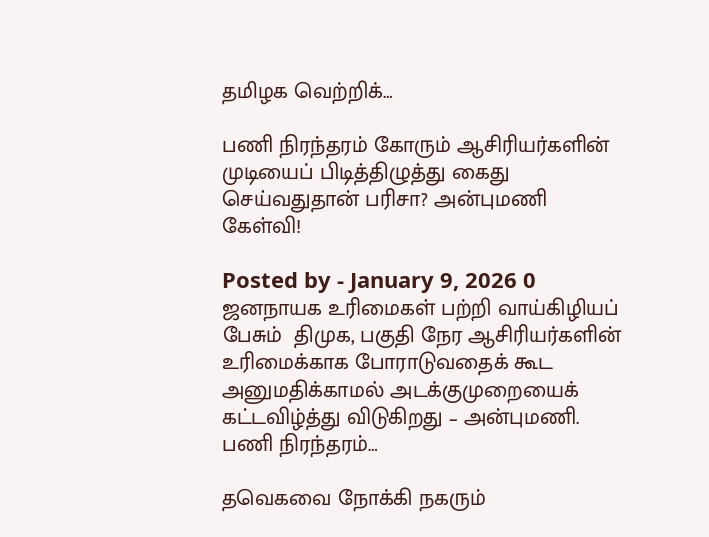தமிழக வெற்றிக்…

பணி நிரந்தரம் கோரும் ஆசிரியர்களின் முடியைப் பிடித்திழுத்து கைது செய்வதுதான் பரிசா? அன்புமணி கேள்வி!

Posted by - January 9, 2026 0
ஜனநாயக உரிமைகள் பற்றி வாய்கிழியப் பேசும்  திமுக, பகுதி நேர ஆசிரியர்களின் உரிமைக்காக போராடுவதைக் கூட அனுமதிக்காமல் அடக்குமுறையைக் கட்டவிழ்த்து விடுகிறது – அன்புமணி. பணி நிரந்தரம்…

தவெகவை நோக்கி நகரும்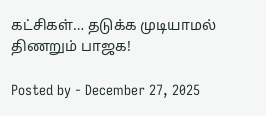கட்சிகள்… தடுக்க முடியாமல் திணறும் பாஜக!

Posted by - December 27, 2025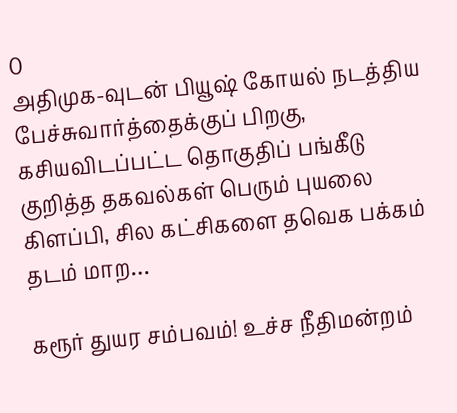0
அதிமுக-வுடன் பியூஷ் கோயல் நடத்திய பேச்சுவார்த்தைக்குப் பிறகு, கசியவிடப்பட்ட தொகுதிப் பங்கீடு குறித்த தகவல்கள் பெரும் புயலை கிளப்பி, சில கட்சிகளை தவெக பக்கம் தடம் மாற…

கரூர் துயர சம்பவம்! உச்ச நீதிமன்றம்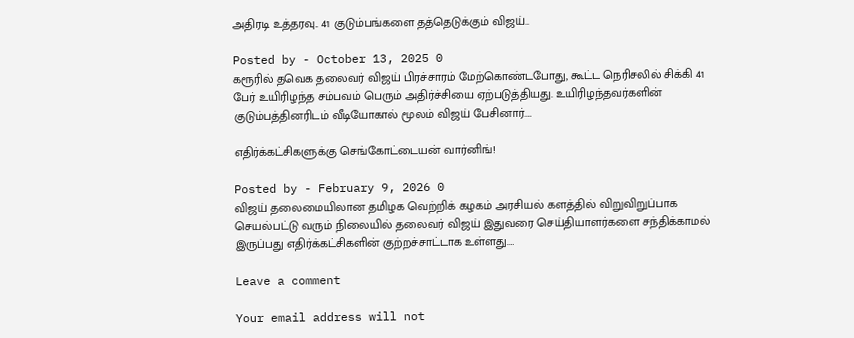அதிரடி உத்தரவு.. 41 குடும்பங்களை தத்தெடுக்கும் விஜய்..

Posted by - October 13, 2025 0
கரூரில் தவெக தலைவர் விஜய் பிரச்சாரம் மேற்கொண்டபோது, கூட்ட நெரிசலில் சிக்கி 41 பேர் உயிரிழந்த சம்பவம் பெரும் அதிர்ச்சியை ஏற்படுத்தியது. உயிரிழந்தவர்களின் குடும்பத்தினரிடம் வீடியோகால் மூலம் விஜய் பேசினார்.…

எதிர்க்கட்சிகளுக்கு செங்கோட்டையன் வார்னிங்!

Posted by - February 9, 2026 0
விஜய் தலைமையிலான தமிழக வெற்றிக் கழகம் அரசியல் களத்தில் விறுவிறுப்பாக செயல்பட்டு வரும் நிலையில் தலைவர் விஜய் இதுவரை செய்தியாளர்களை சந்திக்காமல் இருப்பது எதிர்க்கட்சிகளின் குற்றச்சாட்டாக உள்ளது.…

Leave a comment

Your email address will not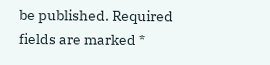be published. Required fields are marked *